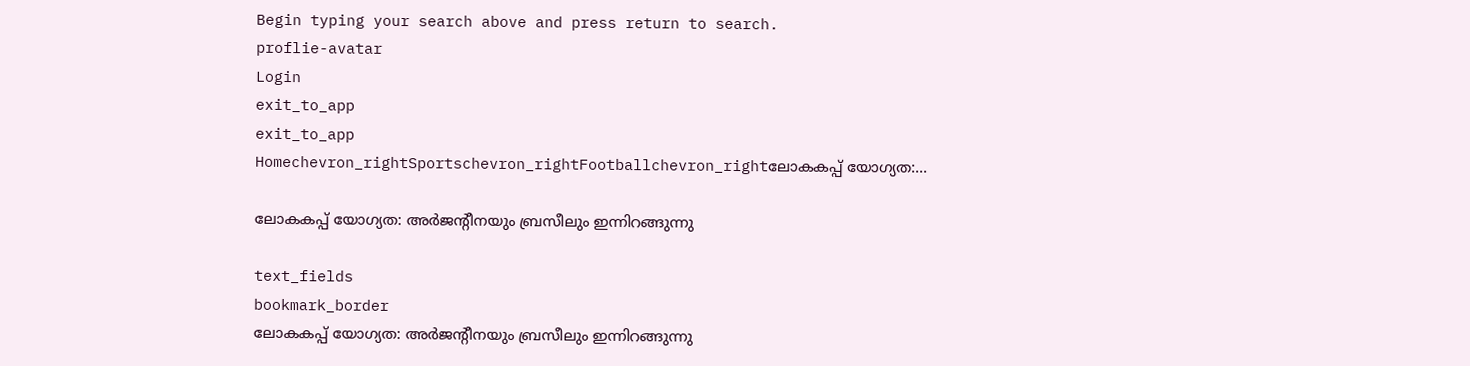Begin typing your search above and press return to search.
proflie-avatar
Login
exit_to_app
exit_to_app
Homechevron_rightSportschevron_rightFootballchevron_rightലോകകപ്പ് യോഗ്യത:...

ലോകകപ്പ് യോഗ്യത: അര്‍ജന്റീനയും ബ്രസീലും ഇന്നിറങ്ങുന്നു

text_fields
bookmark_border
ലോകകപ്പ് യോഗ്യത: അര്‍ജന്റീനയും ബ്രസീലും ഇന്നിറങ്ങുന്നു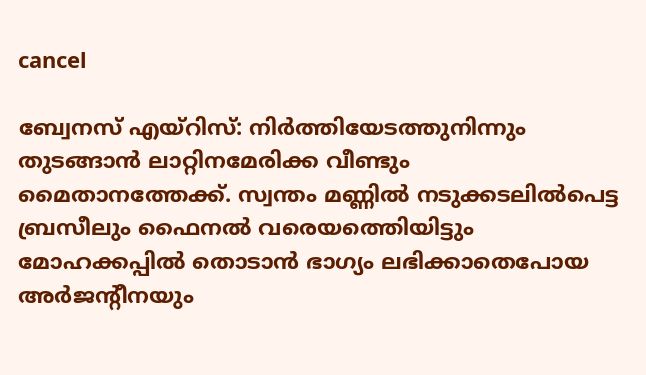cancel

ബ്വേനസ് എയ്റിസ്: നിര്‍ത്തിയേടത്തുനിന്നും തുടങ്ങാന്‍ ലാറ്റിനമേരിക്ക വീണ്ടും മൈതാനത്തേക്ക്. സ്വന്തം മണ്ണില്‍ നടുക്കടലില്‍പെട്ട ബ്രസീലും ഫൈനല്‍ വരെയത്തെിയിട്ടും മോഹക്കപ്പില്‍ തൊടാന്‍ ഭാഗ്യം ലഭിക്കാതെപോയ അര്‍ജന്‍റീനയും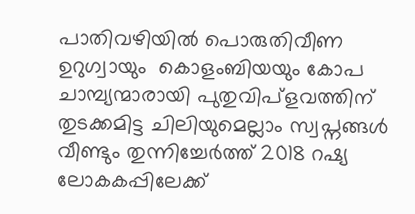പാതിവഴിയില്‍ പൊരുതിവീണ ഉറുഗ്വായും  കൊളംബിയയും കോപ ചാമ്പ്യന്മാരായി പുതുവിപ്ളവത്തിന് തുടക്കമിട്ട ചിലിയുമെല്ലാം സ്വപ്നങ്ങള്‍ വീണ്ടും തുന്നിച്ചേര്‍ത്ത് 2018 റഷ്യ ലോകകപ്പിലേക്ക്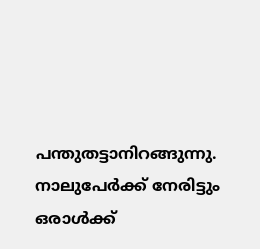പന്തുതട്ടാനിറങ്ങുന്നു. നാലുപേര്‍ക്ക് നേരിട്ടും ഒരാള്‍ക്ക്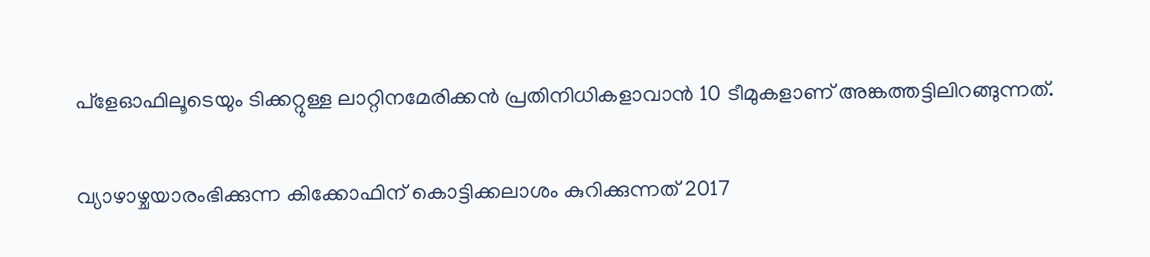പ്ളേഓഫിലൂടെയും ടിക്കറ്റുള്ള ലാറ്റിനമേരിക്കന്‍ പ്രതിനിധികളാവാന്‍ 10 ടീമുകളാണ് അങ്കത്തട്ടിലിറങ്ങുന്നത്.

വ്യാഴാഴ്ചയാരംഭിക്കുന്ന കിക്കോഫിന് കൊട്ടിക്കലാശം കുറിക്കുന്നത് 2017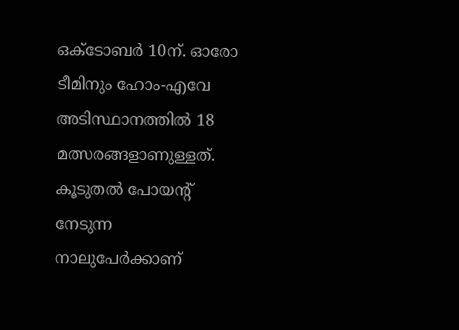ഒക്ടോബര്‍ 10ന്. ഓരോ ടീമിനും ഹോം-എവേ അടിസ്ഥാനത്തില്‍ 18 മത്സരങ്ങളാണുള്ളത്. കൂടുതല്‍ പോയന്‍റ് നേടുന്ന നാലുപേര്‍ക്കാണ്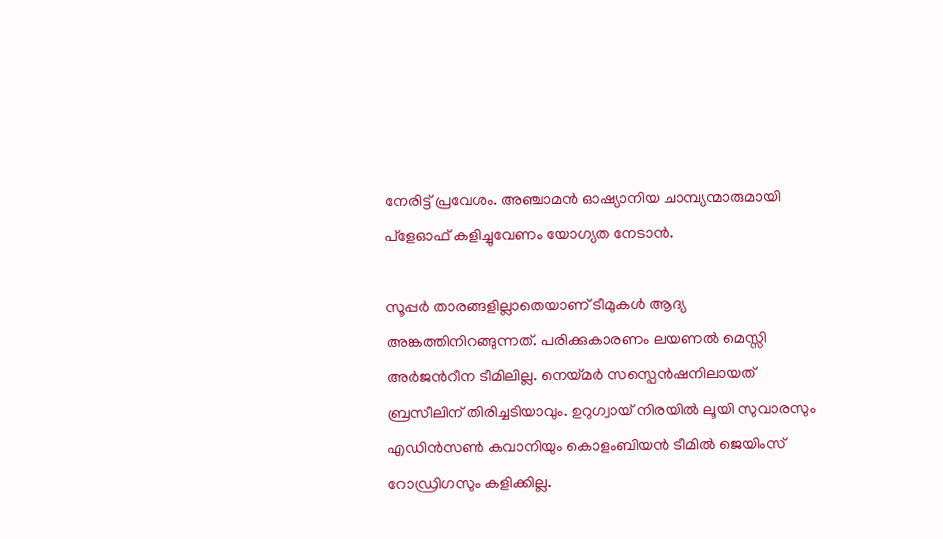നേരിട്ട് പ്രവേശം. അഞ്ചാമന്‍ ഓഷ്യാനിയ ചാമ്പ്യന്മാരുമായി പ്ളേഓഫ് കളിച്ചുവേണം യോഗ്യത നേടാന്‍.

സൂപ്പര്‍ താരങ്ങളില്ലാതെയാണ് ടീമുകള്‍ ആദ്യ അങ്കത്തിനിറങ്ങുന്നത്. പരിക്കുകാരണം ലയണല്‍ മെസ്സി അര്‍ജന്‍റീന ടീമിലില്ല. നെയ്മര്‍ സസ്പെന്‍ഷനിലായത് ബ്രസീലിന് തിരിച്ചടിയാവും. ഉറുഗ്വായ് നിരയില്‍ ലൂയി സുവാരസും എഡിന്‍സണ്‍ കവാനിയും കൊളംബിയന്‍ ടീമില്‍ ജെയിംസ് റോഡ്രിഗസും കളിക്കില്ല.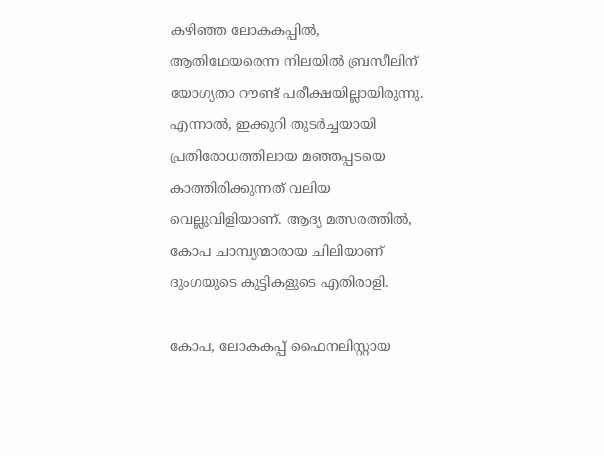കഴിഞ്ഞ ലോകകപ്പില്‍, ആതിഥേയരെന്ന നിലയില്‍ ബ്രസീലിന് യോഗ്യതാ റൗണ്ട് പരീക്ഷയില്ലായിരുന്നു. എന്നാല്‍, ഇക്കുറി തുടര്‍ച്ചയായി പ്രതിരോധത്തിലായ മഞ്ഞപ്പടയെ കാത്തിരിക്കുന്നത് വലിയ വെല്ലുവിളിയാണ്. ആദ്യ മത്സരത്തില്‍, കോപ ചാമ്പ്യന്മാരായ ചിലിയാണ് ദുംഗയുടെ കുട്ടികളുടെ എതിരാളി.

കോപ, ലോകകപ്പ് ഫൈനലിസ്റ്റായ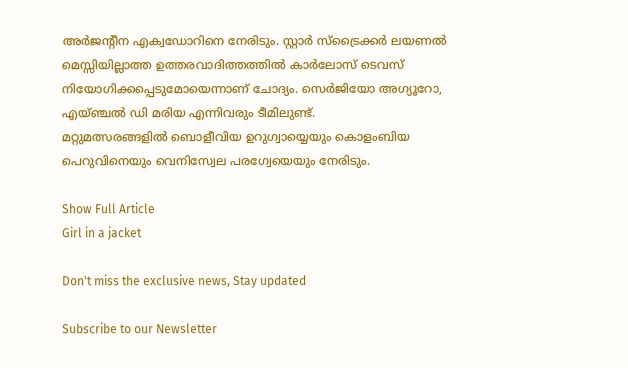അര്‍ജന്‍റീന എക്വഡോറിനെ നേരിടും. സ്റ്റാര്‍ സ്ട്രൈക്കര്‍ ലയണല്‍ മെസ്സിയില്ലാത്ത ഉത്തരവാദിത്തത്തില്‍ കാര്‍ലോസ് ടെവസ് നിയോഗിക്കപ്പെടുമോയെന്നാണ് ചോദ്യം. സെര്‍ജിയോ അഗ്യൂറോ, എയ്ഞ്ചല്‍ ഡി മരിയ എന്നിവരും ടീമിലുണ്ട്.
മറ്റുമത്സരങ്ങളില്‍ ബൊളീവിയ ഉറുഗ്വായ്യെയും കൊളംബിയ പെറുവിനെയും വെനിസ്വേല പരഗ്വേയെയും നേരിടും.

Show Full Article
Girl in a jacket

Don't miss the exclusive news, Stay updated

Subscribe to our Newsletter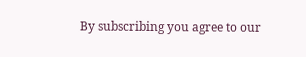By subscribing you agree to our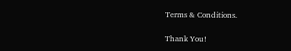Terms & Conditions.

Thank You!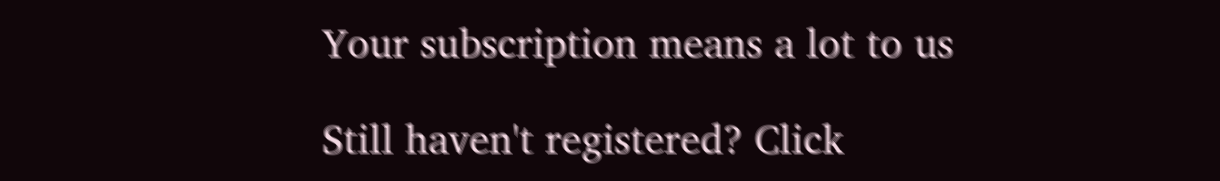Your subscription means a lot to us

Still haven't registered? Click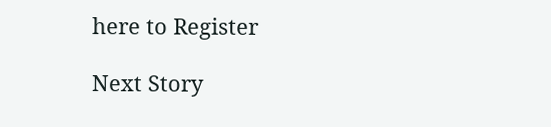here to Register

Next Story